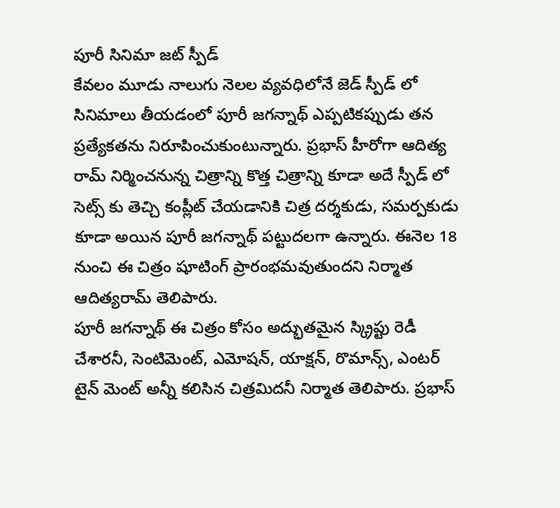పూరీ సినిమా జట్ స్పీడ్
కేవలం మూడు నాలుగు నెలల వ్యవధిలోనే జెడ్ స్పీడ్ లో సినిమాలు తీయడంలో పూరీ జగన్నాథ్ ఎప్పటికప్పుడు తన ప్రత్యేకతను నిరూపించుకుంటున్నారు. ప్రభాస్ హీరోగా ఆదిత్య రామ్ నిర్మించనున్న చిత్రాన్ని కొత్త చిత్రాన్ని కూడా అదే స్పీడ్ లో సెట్స్ కు తెచ్చి కంప్లీట్ చేయడానికి చిత్ర దర్శకుడు, సమర్పకుడు కూడా అయిన పూరీ జగన్నాథ్ పట్టుదలగా ఉన్నారు. ఈనెల 18 నుంచి ఈ చిత్రం షూటింగ్ ప్రారంభమవుతుందని నిర్మాత ఆదిత్యరామ్ తెలిపారు.
పూరీ జగన్నాథ్ ఈ చిత్రం కోసం అద్భుతమైన స్క్రిప్టు రెడీ చేశారనీ, సెంటిమెంట్, ఎమోషన్, యాక్షన్, రొమాన్స్, ఎంటర్ టైన్ మెంట్ అన్నీ కలిసిన చిత్రమిదనీ నిర్మాత తెలిపారు. ప్రభాస్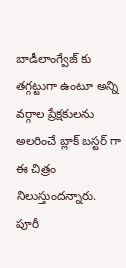బాడీలాంగ్వేజ్ కు తగ్గట్టుగా ఉంటూ అన్ని వర్గాల ప్రేక్షకులను అలరించే బ్లాక్ బస్టర్ గా ఈ చిత్రం నిలుస్తుందన్నారు. పూరీ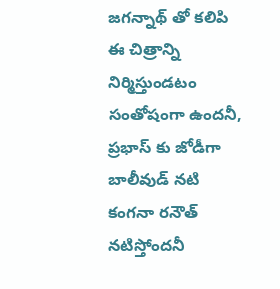జగన్నాథ్ తో కలిపి ఈ చిత్రాన్ని నిర్మిస్తుండటం సంతోషంగా ఉందనీ, ప్రభాస్ కు జోడీగా బాలీవుడ్ నటి కంగనా రనౌత్ నటిస్తోందనీ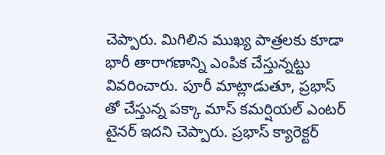చెప్పారు. మిగిలిన ముఖ్య పాత్రలకు కూడా భారీ తారాగణాన్ని ఎంపిక చేస్తున్నట్టు వివరించారు. పూరీ మాట్లాడుతూ, ప్రభాస్ తో చేస్తున్న పక్కా మాస్ కమర్షియల్ ఎంటర్ టైనర్ ఇదని చెప్పారు. ప్రభాస్ క్యారెక్టర్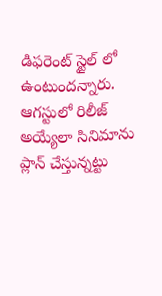డిఫరెంట్ స్టైల్ లో ఉంటుందన్నారు. ఆగస్టులో రిలీజ్ అయ్యేలా సినిమాను ప్లాన్ చేస్తున్నట్టు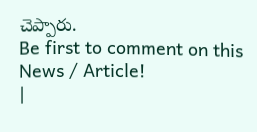చెప్పారు.
Be first to comment on this News / Article!
|